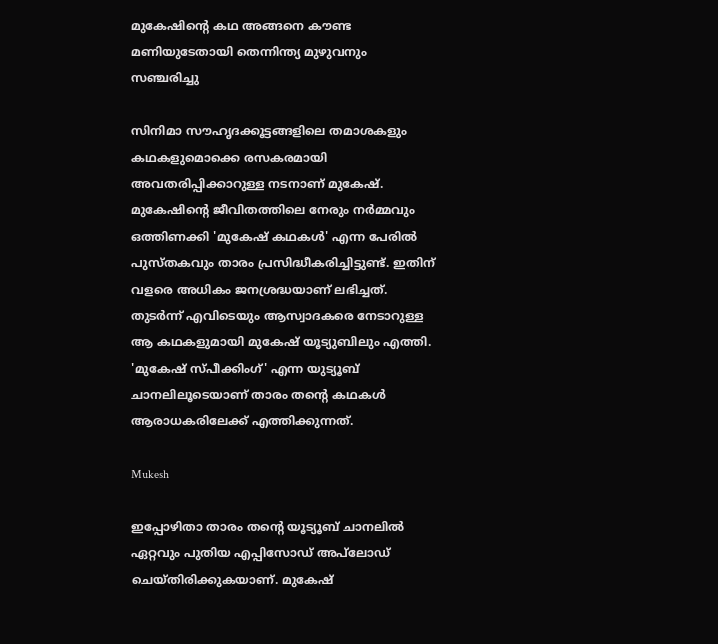മുകേഷിന്റെ കഥ അങ്ങനെ കൗണ്ട മണിയുടേതായി തെന്നിന്ത്യ മുഴുവനും സഞ്ചരിച്ചു

സിനിമാ സൗഹൃദക്കൂട്ടങ്ങളിലെ തമാശകളും കഥകളുമൊക്കെ രസകരമായി അവതരിപ്പിക്കാറുള്ള നടനാണ് മുകേഷ്. മുകേഷിന്റെ ജീവിതത്തിലെ നേരും നർമ്മവും ഒത്തിണക്കി 'മുകേഷ് കഥകള്‍' എന്ന പേരില്‍ പുസ്തകവും താരം പ്രസിദ്ധീകരിച്ചിട്ടുണ്ട്. ഇതിന് വളരെ അധികം ജനശ്രദ്ധയാണ് ലഭിച്ചത്. തുടർന്ന് എവിടെയും ആസ്വാദകരെ നേടാറുള്ള ആ കഥകളുമായി മുകേഷ് യൂട്യുബിലും എത്തി. 'മുകേഷ് സ്‍പീക്കിംഗ്' എന്ന യുട്യൂബ് ചാനലിലൂടെയാണ് താരം തന്റെ കഥകൾ ആരാധകരിലേക്ക് എത്തിക്കുന്നത്.

Mukesh

ഇപ്പോഴിതാ താരം തന്റെ യൂട്യൂബ് ചാനലിൽ ഏറ്റവും പുതിയ എപ്പിസോഡ് അപ്‌ലോഡ് ചെയ്തിരിക്കുകയാണ്. മുകേഷ്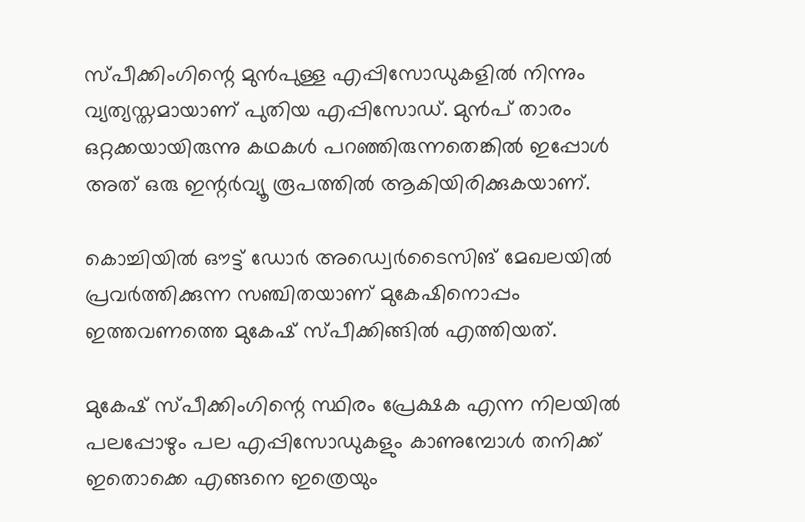സ്‍പീക്കിംഗിന്റെ മുൻപുള്ള എപ്പിസോഡുകളിൽ നിന്നും വ്യത്യസ്തമായാണ് പുതിയ എപ്പിസോഡ്. മുൻപ് താരം ഒറ്റക്കയായിരുന്നു കഥകൾ പറഞ്ഞിരുന്നതെങ്കിൽ ഇപ്പോൾ അത് ഒരു ഇന്റർവ്യൂ രൂപത്തിൽ ആകിയിരിക്കുകയാണ്.

കൊച്ചിയിൽ ഔട്ട് ഡോർ അഡ്വെർടൈസിങ് മേഖലയിൽ പ്രവർത്തിക്കുന്ന സഞ്ചിതയാണ് മുകേഷിനൊപ്പം ഇത്തവണത്തെ മുകേഷ് സ്പീക്കിങ്ങിൽ എത്തിയത്.

മുകേഷ് സ്‍പീക്കിംഗിന്റെ സ്ഥിരം പ്രേക്ഷക എന്ന നിലയിൽ പലപ്പോഴും പല എപ്പിസോഡുകളും കാണുമ്പോൾ തനിക്ക് ഇതൊക്കെ എങ്ങനെ ഇത്രെയും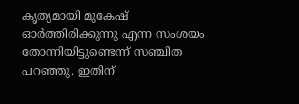കൃത്യമായി മുകേഷ് ഓർത്തിരിക്കുന്നു എന്ന സംശയം തോന്നിയിട്ടുണ്ടെന്ന് സഞ്ചിത പറഞ്ഞു. ഇതിന്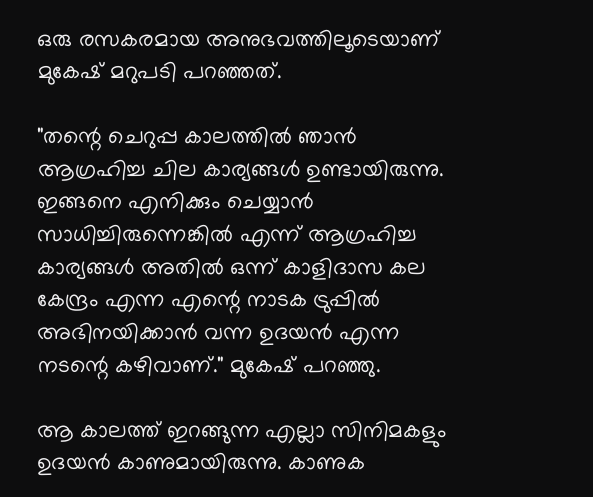ഒരു രസകരമായ അനുഭവത്തിലൂടെയാണ് മുകേഷ് മറുപടി പറഞ്ഞത്.

"തന്റെ ചെറുപ്പ കാലത്തിൽ ഞാൻ ആഗ്രഹിച്ച ചില കാര്യങ്ങൾ ഉണ്ടായിരുന്നു. ഇങ്ങനെ എനിക്കും ചെയ്യാൻ സാധിച്ചിരുന്നെങ്കിൽ എന്ന് ആഗ്രഹിച്ച കാര്യങ്ങൾ അതിൽ ഒന്ന് കാളിദാസ കല കേന്ദ്രം എന്ന എന്റെ നാടക ട്രുപ്പിൽ അഭിനയിക്കാൻ വന്ന ഉദയൻ എന്ന നടന്റെ കഴിവാണ്." മുകേഷ് പറഞ്ഞു.

ആ കാലത്ത് ഇറങ്ങുന്ന എല്ലാ സിനിമകളും ഉദയൻ കാണുമായിരുന്നു. കാണുക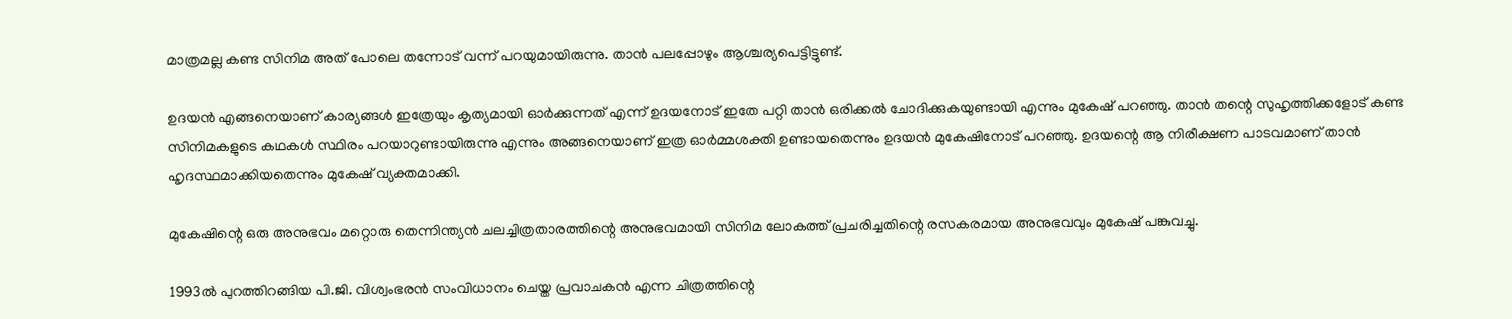മാത്രമല്ല കണ്ട സിനിമ അത് പോലെ തന്നോട് വന്ന് പറയുമായിരുന്നു. താൻ പലപ്പോഴും ആശ്ചര്യപെട്ടിട്ടുണ്ട്.

ഉദയൻ എങ്ങനെയാണ് കാര്യങ്ങൾ ഇത്രേയും കൃത്യമായി ഓർക്കുന്നത് എന്ന് ഉദയനോട് ഇതേ പറ്റി താൻ ഒരിക്കൽ ചോദിക്കുകയുണ്ടായി എന്നും മുകേഷ് പറഞ്ഞു. താൻ തന്റെ സുഹൃത്തിക്കളോട് കണ്ട സിനിമകളുടെ കഥകൾ സ്ഥിരം പറയാറുണ്ടായിരുന്നു എന്നും അങ്ങനെയാണ് ഇത്ര ഓർമ്മശക്തി ഉണ്ടായതെന്നും ഉദയൻ മുകേഷിനോട് പറഞ്ഞു. ഉദയന്റെ ആ നിരീക്ഷണ പാടവമാണ് താൻ ഹൃദസ്ഥമാക്കിയതെന്നും മുകേഷ് വ്യക്തമാക്കി.

മുകേഷിന്റെ ഒരു അനുഭവം മറ്റൊരു തെന്നിന്ത്യൻ ചലച്ചിത്രതാരത്തിന്റെ അനുഭവമായി സിനിമ ലോകത്ത് പ്രചരിച്ചതിന്റെ രസകരമായ അനുഭവവും മുകേഷ് പങ്കുവച്ചു.

1993ൽ പുറത്തിറങ്ങിയ പി.ജി. വിശ്വംഭരൻ സംവിധാനം ചെയ്ത പ്രവാചകൻ എന്ന ചിത്രത്തിന്റെ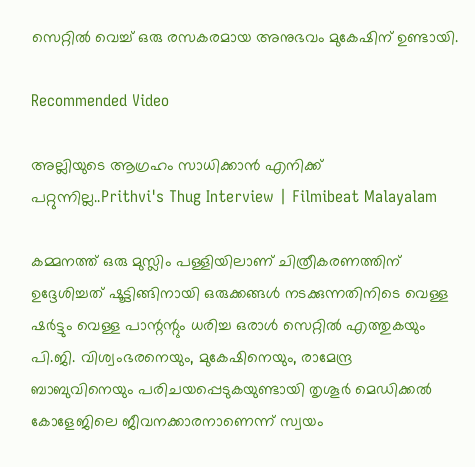സെറ്റിൽ വെച്ച് ഒരു രസകരമായ അനുഭവം മുകേഷിന് ഉണ്ടായി.

Recommended Video

അല്ലിയുടെ ആഗ്രഹം സാധിക്കാൻ എനിക്ക് പറ്റുന്നില്ല..Prithvi's Thug Interview | Filmibeat Malayalam

കമ്മനത്ത് ഒരു മുസ്ലിം പള്ളിയിലാണ് ചിത്രീകരണത്തിന് ഉദ്ദേശിച്ചത് ഷൂട്ടിങ്ങിനായി ഒരുക്കങ്ങൾ നടക്കുന്നതിനിടെ വെള്ള ഷർട്ടും വെള്ള പാന്റന്റും ധരിച്ച ഒരാൾ സെറ്റിൽ എത്തുകയും പി.ജി. വിശ്വംഭരനെയും, മുകേഷിനെയും, രാമേന്ദ്ര ബാബുവിനെയും പരിചയപ്പെടുകയുണ്ടായി തൃശൂർ മെഡിക്കൽ കോളേജിലെ ജീവനക്കാരനാണെന്ന് സ്വയം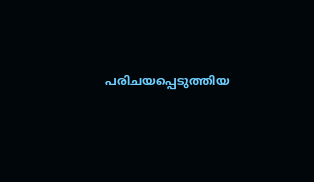പരിചയപ്പെടുത്തിയ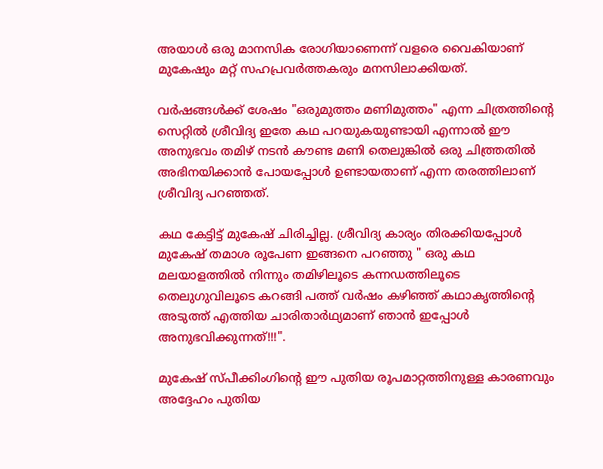അയാൾ ഒരു മാനസിക രോഗിയാണെന്ന് വളരെ വൈകിയാണ് മുകേഷും മറ്റ് സഹപ്രവർത്തകരും മനസിലാക്കിയത്.

വർഷങ്ങൾക്ക് ശേഷം "ഒരുമുത്തം മണിമുത്തം" എന്ന ചിത്രത്തിന്റെ സെറ്റിൽ ശ്രീവിദ്യ ഇതേ കഥ പറയുകയുണ്ടായി എന്നാൽ ഈ അനുഭവം തമിഴ് നടൻ കൗണ്ട മണി തെലുങ്കിൽ ഒരു ചിത്ത്രതിൽ അഭിനയിക്കാൻ പോയപ്പോൾ ഉണ്ടായതാണ് എന്ന തരത്തിലാണ് ശ്രീവിദ്യ പറഞ്ഞത്.

കഥ കേട്ടിട്ട് മുകേഷ് ചിരിച്ചില്ല. ശ്രീവിദ്യ കാര്യം തിരക്കിയപ്പോൾ മുകേഷ് തമാശ രൂപേണ ഇങ്ങനെ പറഞ്ഞു " ഒരു കഥ മലയാളത്തിൽ നിന്നും തമിഴിലൂടെ കന്നഡത്തിലൂടെ തെലുഗുവിലൂടെ കറങ്ങി പത്ത് വർഷം കഴിഞ്ഞ് കഥാകൃത്തിന്റെ അടുത്ത് എത്തിയ ചാരിതാർഥ്യമാണ് ഞാൻ ഇപ്പോൾ അനുഭവിക്കുന്നത്!!!".

മുകേഷ് സ്‍പീക്കിംഗിന്റെ ഈ പുതിയ രൂപമാറ്റത്തിനുള്ള കാരണവും അദ്ദേഹം പുതിയ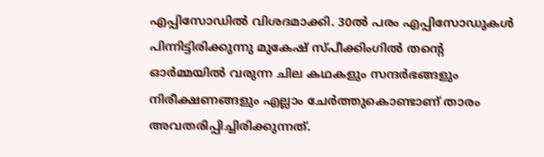എപ്പിസോഡിൽ വിശദമാക്കി. 30ൽ പരം എപ്പിസോഡുകൾ പിന്നിട്ടിരിക്കുന്നു മുകേഷ് സ്‍പീക്കിംഗിൽ തന്റെ ഓർമ്മയിൽ വരുന്ന ചില കഥകളും സന്ദർഭങ്ങളും നിരീക്ഷണങ്ങളും എല്ലാം ചേർത്തുകൊണ്ടാണ് താരം അവതരിപ്പിച്ചിരിക്കുന്നത്.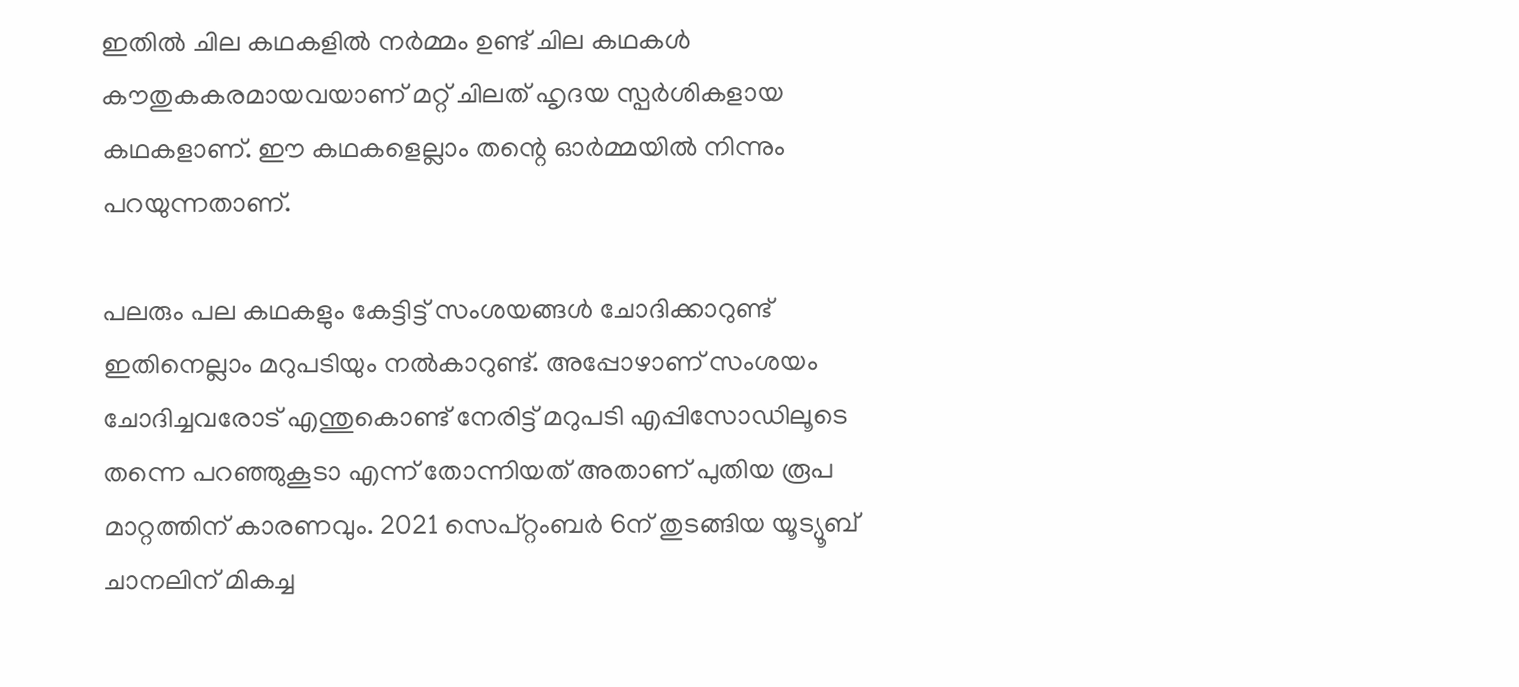ഇതിൽ ചില കഥകളിൽ നർമ്മം ഉണ്ട് ചില കഥകൾ കൗതുകകരമായവയാണ് മറ്റ് ചിലത് ഹൃദയ സ്പർശികളായ കഥകളാണ്. ഈ കഥകളെല്ലാം തന്റെ ഓർമ്മയിൽ നിന്നും പറയുന്നതാണ്.

പലരും പല കഥകളും കേട്ടിട്ട് സംശയങ്ങൾ ചോദിക്കാറുണ്ട് ഇതിനെല്ലാം മറുപടിയും നൽകാറുണ്ട്. അപ്പോഴാണ് സംശയം ചോദിച്ചവരോട് എന്തുകൊണ്ട് നേരിട്ട് മറുപടി എപ്പിസോഡിലൂടെ തന്നെ പറഞ്ഞുകൂടാ എന്ന് തോന്നിയത് അതാണ് പുതിയ രൂപ മാറ്റത്തിന് കാരണവും. 2021 സെപ്റ്റംബർ 6ന് തുടങ്ങിയ യൂട്യൂബ് ചാനലിന് മികച്ച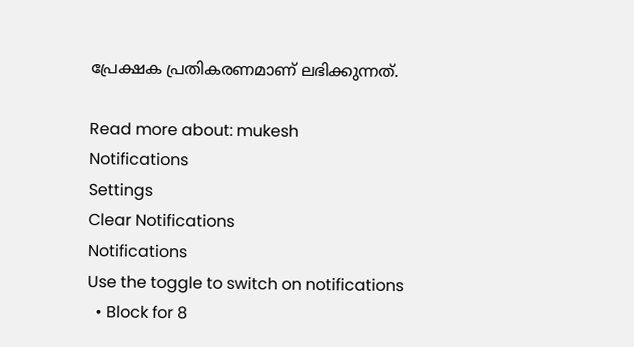പ്രേക്ഷക പ്രതികരണമാണ് ലഭിക്കുന്നത്.

Read more about: mukesh
Notifications
Settings
Clear Notifications
Notifications
Use the toggle to switch on notifications
  • Block for 8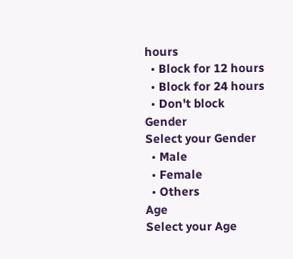hours
  • Block for 12 hours
  • Block for 24 hours
  • Don't block
Gender
Select your Gender
  • Male
  • Female
  • Others
Age
Select your Age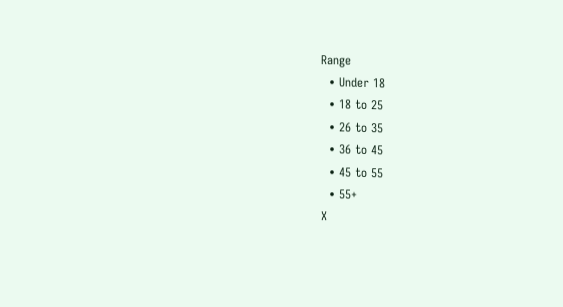Range
  • Under 18
  • 18 to 25
  • 26 to 35
  • 36 to 45
  • 45 to 55
  • 55+
X